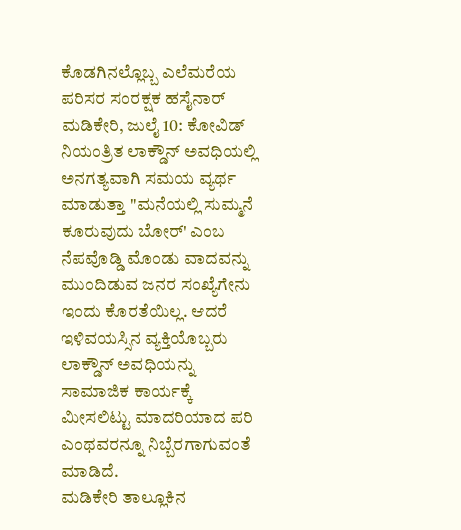ಕೊಡಗಿನಲ್ಲೊಬ್ಬ ಎಲೆಮರೆಯ ಪರಿಸರ ಸಂರಕ್ಷಕ ಹಸೈನಾರ್
ಮಡಿಕೇರಿ, ಜುಲೈ 10: ಕೋವಿಡ್ ನಿಯಂತ್ರಿತ ಲಾಕ್ಡೌನ್ ಅವಧಿಯಲ್ಲಿ ಅನಗತ್ಯವಾಗಿ ಸಮಯ ವ್ಯರ್ಥ ಮಾಡುತ್ತಾ "ಮನೆಯಲ್ಲಿ ಸುಮ್ಮನೆ ಕೂರುವುದು ಬೋರ್' ಎಂಬ ನೆಪವೊಡ್ಡಿ ಮೊಂಡು ವಾದವನ್ನು ಮುಂದಿಡುವ ಜನರ ಸಂಖ್ಯೆಗೇನು ಇಂದು ಕೊರತೆಯಿಲ್ಲ. ಆದರೆ ಇಳಿವಯಸ್ಸಿನ ವ್ಯಕ್ತಿಯೊಬ್ಬರು ಲಾಕ್ಡೌನ್ ಅವಧಿಯನ್ನು ಸಾಮಾಜಿಕ ಕಾರ್ಯಕ್ಕೆ ಮೀಸಲಿಟ್ಟು ಮಾದರಿಯಾದ ಪರಿ ಎಂಥವರನ್ನೂ ನಿಬ್ಬೆರಗಾಗುವಂತೆ ಮಾಡಿದೆ.
ಮಡಿಕೇರಿ ತಾಲ್ಲೂಕಿನ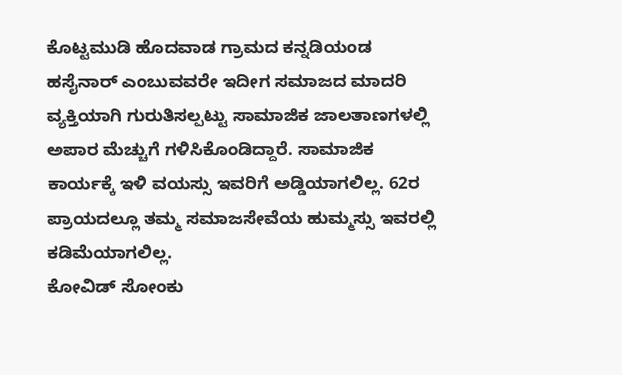ಕೊಟ್ಟಮುಡಿ ಹೊದವಾಡ ಗ್ರಾಮದ ಕನ್ನಡಿಯಂಡ ಹಸೈನಾರ್ ಎಂಬುವವರೇ ಇದೀಗ ಸಮಾಜದ ಮಾದರಿ ವ್ಯಕ್ತಿಯಾಗಿ ಗುರುತಿಸಲ್ಪಟ್ಟು ಸಾಮಾಜಿಕ ಜಾಲತಾಣಗಳಲ್ಲಿ ಅಪಾರ ಮೆಚ್ಚುಗೆ ಗಳಿಸಿಕೊಂಡಿದ್ದಾರೆ. ಸಾಮಾಜಿಕ ಕಾರ್ಯಕ್ಕೆ ಇಳಿ ವಯಸ್ಸು ಇವರಿಗೆ ಅಡ್ಡಿಯಾಗಲಿಲ್ಲ. 62ರ ಪ್ರಾಯದಲ್ಲೂ ತಮ್ಮ ಸಮಾಜಸೇವೆಯ ಹುಮ್ಮಸ್ಸು ಇವರಲ್ಲಿ ಕಡಿಮೆಯಾಗಲಿಲ್ಲ.
ಕೋವಿಡ್ ಸೋಂಕು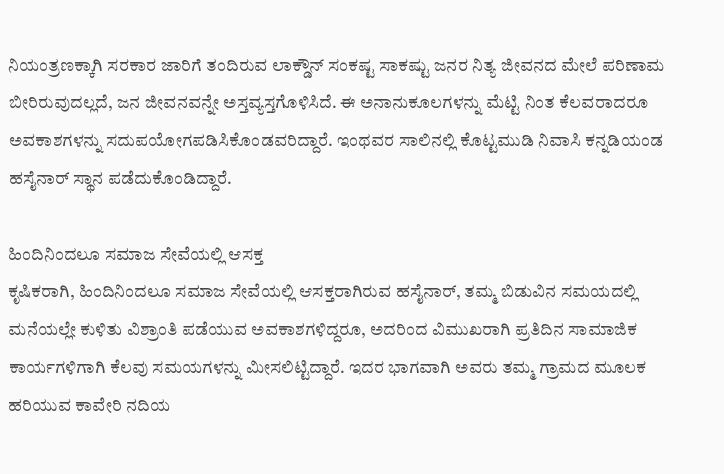ನಿಯಂತ್ರಣಕ್ಕಾಗಿ ಸರಕಾರ ಜಾರಿಗೆ ತಂದಿರುವ ಲಾಕ್ಡೌನ್ ಸಂಕಷ್ಟ ಸಾಕಷ್ಟು ಜನರ ನಿತ್ಯ ಜೀವನದ ಮೇಲೆ ಪರಿಣಾಮ ಬೀರಿರುವುದಲ್ಲದೆ, ಜನ ಜೀವನವನ್ನೇ ಅಸ್ತವ್ಯಸ್ತಗೊಳಿಸಿದೆ. ಈ ಅನಾನುಕೂಲಗಳನ್ನು ಮೆಟ್ಟಿ ನಿಂತ ಕೆಲವರಾದರೂ ಅವಕಾಶಗಳನ್ನು ಸದುಪಯೋಗಪಡಿಸಿಕೊಂಡವರಿದ್ದಾರೆ. ಇಂಥವರ ಸಾಲಿನಲ್ಲಿ ಕೊಟ್ಟಮುಡಿ ನಿವಾಸಿ ಕನ್ನಡಿಯಂಡ ಹಸೈನಾರ್ ಸ್ಥಾನ ಪಡೆದುಕೊಂಡಿದ್ದಾರೆ.

ಹಿಂದಿನಿಂದಲೂ ಸಮಾಜ ಸೇವೆಯಲ್ಲಿ ಆಸಕ್ತ
ಕೃಷಿಕರಾಗಿ, ಹಿಂದಿನಿಂದಲೂ ಸಮಾಜ ಸೇವೆಯಲ್ಲಿ ಆಸಕ್ತರಾಗಿರುವ ಹಸೈನಾರ್, ತಮ್ಮ ಬಿಡುವಿನ ಸಮಯದಲ್ಲಿ ಮನೆಯಲ್ಲೇ ಕುಳಿತು ವಿಶ್ರಾಂತಿ ಪಡೆಯುವ ಅವಕಾಶಗಳಿದ್ದರೂ, ಅದರಿಂದ ವಿಮುಖರಾಗಿ ಪ್ರತಿದಿನ ಸಾಮಾಜಿಕ ಕಾರ್ಯಗಳಿಗಾಗಿ ಕೆಲವು ಸಮಯಗಳನ್ನು ಮೀಸಲಿಟ್ಟಿದ್ದಾರೆ. ಇದರ ಭಾಗವಾಗಿ ಅವರು ತಮ್ಮ ಗ್ರಾಮದ ಮೂಲಕ ಹರಿಯುವ ಕಾವೇರಿ ನದಿಯ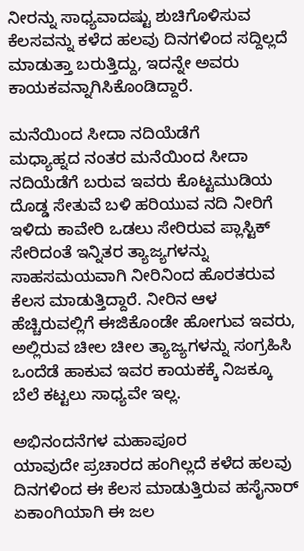ನೀರನ್ನು ಸಾಧ್ಯವಾದಷ್ಟು ಶುಚಿಗೊಳಿಸುವ ಕೆಲಸವನ್ನು ಕಳೆದ ಹಲವು ದಿನಗಳಿಂದ ಸದ್ದಿಲ್ಲದೆ ಮಾಡುತ್ತಾ ಬರುತ್ತಿದ್ದು, ಇದನ್ನೇ ಅವರು ಕಾಯಕವನ್ನಾಗಿಸಿಕೊಂಡಿದ್ದಾರೆ.

ಮನೆಯಿಂದ ಸೀದಾ ನದಿಯೆಡೆಗೆ
ಮಧ್ಯಾಹ್ನದ ನಂತರ ಮನೆಯಿಂದ ಸೀದಾ ನದಿಯೆಡೆಗೆ ಬರುವ ಇವರು ಕೊಟ್ಟಮುಡಿಯ ದೊಡ್ಡ ಸೇತುವೆ ಬಳಿ ಹರಿಯುವ ನದಿ ನೀರಿಗೆ ಇಳಿದು ಕಾವೇರಿ ಒಡಲು ಸೇರಿರುವ ಪ್ಲಾಸ್ಟಿಕ್ ಸೇರಿದಂತೆ ಇನ್ನಿತರ ತ್ಯಾಜ್ಯಗಳನ್ನು ಸಾಹಸಮಯವಾಗಿ ನೀರಿನಿಂದ ಹೊರತರುವ ಕೆಲಸ ಮಾಡುತ್ತಿದ್ದಾರೆ. ನೀರಿನ ಆಳ ಹೆಚ್ಚಿರುವಲ್ಲಿಗೆ ಈಜಿಕೊಂಡೇ ಹೋಗುವ ಇವರು, ಅಲ್ಲಿರುವ ಚೀಲ ಚೀಲ ತ್ಯಾಜ್ಯಗಳನ್ನು ಸಂಗ್ರಹಿಸಿ ಒಂದೆಡೆ ಹಾಕುವ ಇವರ ಕಾಯಕಕ್ಕೆ ನಿಜಕ್ಕೂ ಬೆಲೆ ಕಟ್ಟಲು ಸಾಧ್ಯವೇ ಇಲ್ಲ.

ಅಭಿನಂದನೆಗಳ ಮಹಾಪೂರ
ಯಾವುದೇ ಪ್ರಚಾರದ ಹಂಗಿಲ್ಲದೆ ಕಳೆದ ಹಲವು ದಿನಗಳಿಂದ ಈ ಕೆಲಸ ಮಾಡುತ್ತಿರುವ ಹಸೈನಾರ್ ಏಕಾಂಗಿಯಾಗಿ ಈ ಜಲ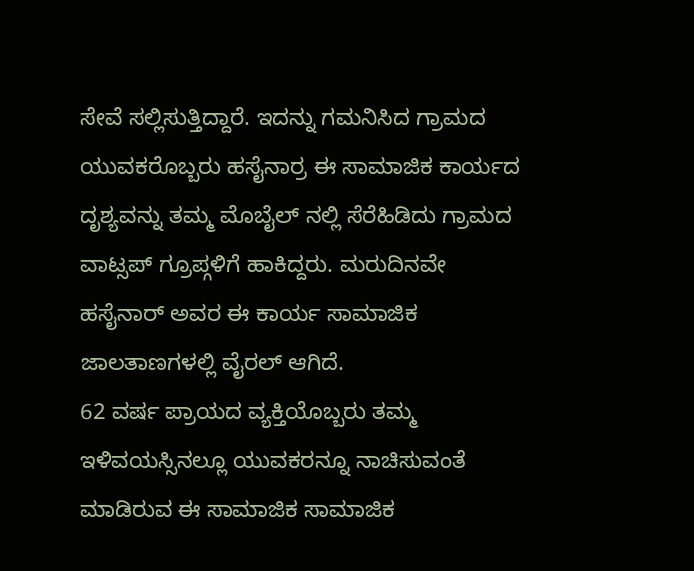ಸೇವೆ ಸಲ್ಲಿಸುತ್ತಿದ್ದಾರೆ. ಇದನ್ನು ಗಮನಿಸಿದ ಗ್ರಾಮದ ಯುವಕರೊಬ್ಬರು ಹಸೈನಾರ್ರ ಈ ಸಾಮಾಜಿಕ ಕಾರ್ಯದ ದೃಶ್ಯವನ್ನು ತಮ್ಮ ಮೊಬೈಲ್ ನಲ್ಲಿ ಸೆರೆಹಿಡಿದು ಗ್ರಾಮದ ವಾಟ್ಸಪ್ ಗ್ರೂಪ್ಗಳಿಗೆ ಹಾಕಿದ್ದರು. ಮರುದಿನವೇ ಹಸೈನಾರ್ ಅವರ ಈ ಕಾರ್ಯ ಸಾಮಾಜಿಕ ಜಾಲತಾಣಗಳಲ್ಲಿ ವೈರಲ್ ಆಗಿದೆ.
62 ವರ್ಷ ಪ್ರಾಯದ ವ್ಯಕ್ತಿಯೊಬ್ಬರು ತಮ್ಮ ಇಳಿವಯಸ್ಸಿನಲ್ಲೂ ಯುವಕರನ್ನೂ ನಾಚಿಸುವಂತೆ ಮಾಡಿರುವ ಈ ಸಾಮಾಜಿಕ ಸಾಮಾಜಿಕ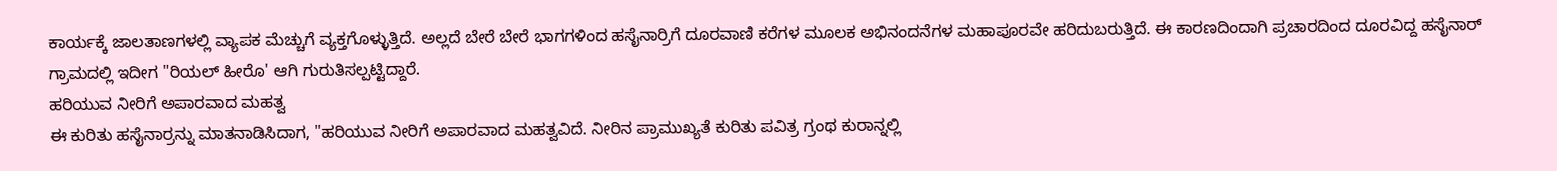ಕಾರ್ಯಕ್ಕೆ ಜಾಲತಾಣಗಳಲ್ಲಿ ವ್ಯಾಪಕ ಮೆಚ್ಚುಗೆ ವ್ಯಕ್ತಗೊಳ್ಳುತ್ತಿದೆ. ಅಲ್ಲದೆ ಬೇರೆ ಬೇರೆ ಭಾಗಗಳಿಂದ ಹಸೈನಾರ್ರಿಗೆ ದೂರವಾಣಿ ಕರೆಗಳ ಮೂಲಕ ಅಭಿನಂದನೆಗಳ ಮಹಾಪೂರವೇ ಹರಿದುಬರುತ್ತಿದೆ. ಈ ಕಾರಣದಿಂದಾಗಿ ಪ್ರಚಾರದಿಂದ ದೂರವಿದ್ದ ಹಸೈನಾರ್ ಗ್ರಾಮದಲ್ಲಿ ಇದೀಗ "ರಿಯಲ್ ಹೀರೊ' ಆಗಿ ಗುರುತಿಸಲ್ಪಟ್ಟಿದ್ದಾರೆ.
ಹರಿಯುವ ನೀರಿಗೆ ಅಪಾರವಾದ ಮಹತ್ವ
ಈ ಕುರಿತು ಹಸೈನಾರ್ರನ್ನು ಮಾತನಾಡಿಸಿದಾಗ, "ಹರಿಯುವ ನೀರಿಗೆ ಅಪಾರವಾದ ಮಹತ್ವವಿದೆ. ನೀರಿನ ಪ್ರಾಮುಖ್ಯತೆ ಕುರಿತು ಪವಿತ್ರ ಗ್ರಂಥ ಕುರಾನ್ನಲ್ಲಿ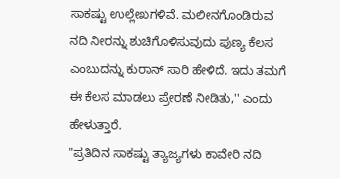ಸಾಕಷ್ಟು ಉಲ್ಲೇಖಗಳಿವೆ. ಮಲೀನಗೊಂಡಿರುವ ನದಿ ನೀರನ್ನು ಶುಚಿಗೊಳಿಸುವುದು ಪುಣ್ಯ ಕೆಲಸ ಎಂಬುದನ್ನು ಕುರಾನ್ ಸಾರಿ ಹೇಳಿದೆ. ಇದು ತಮಗೆ ಈ ಕೆಲಸ ಮಾಡಲು ಪ್ರೇರಣೆ ನೀಡಿತು,'' ಎಂದು ಹೇಳುತ್ತಾರೆ.
"ಪ್ರತಿದಿನ ಸಾಕಷ್ಟು ತ್ಯಾಜ್ಯಗಳು ಕಾವೇರಿ ನದಿ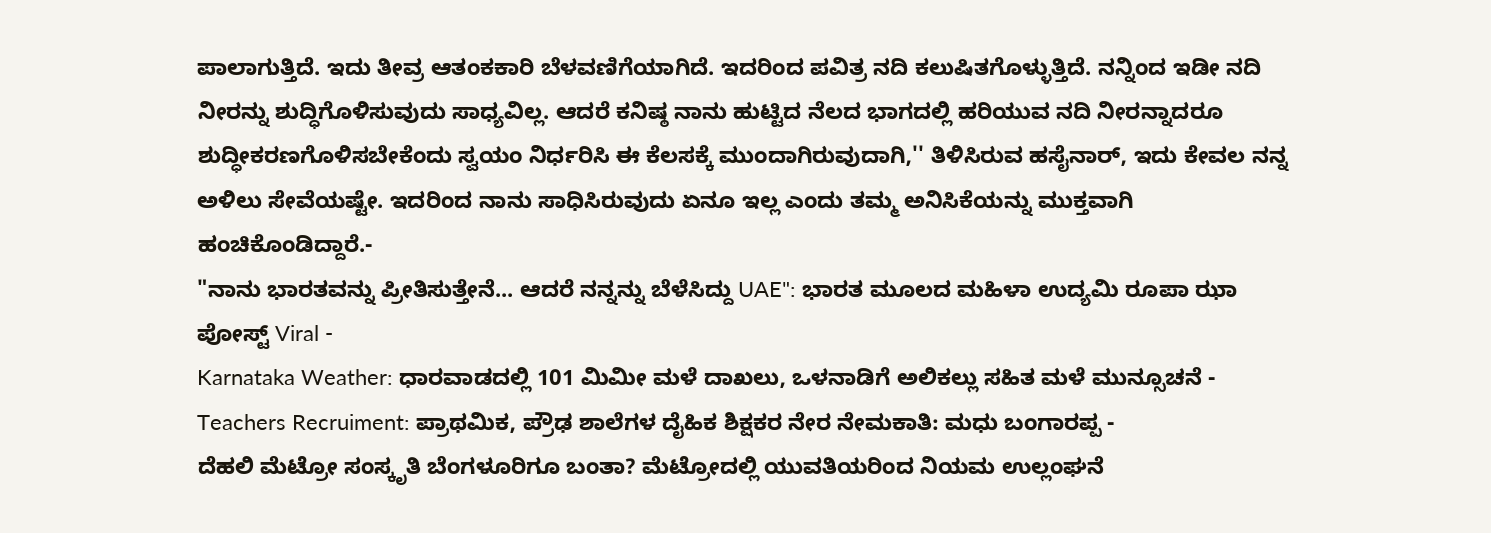ಪಾಲಾಗುತ್ತಿದೆ. ಇದು ತೀವ್ರ ಆತಂಕಕಾರಿ ಬೆಳವಣಿಗೆಯಾಗಿದೆ. ಇದರಿಂದ ಪವಿತ್ರ ನದಿ ಕಲುಷಿತಗೊಳ್ಳುತ್ತಿದೆ. ನನ್ನಿಂದ ಇಡೀ ನದಿ ನೀರನ್ನು ಶುದ್ಧಿಗೊಳಿಸುವುದು ಸಾಧ್ಯವಿಲ್ಲ. ಆದರೆ ಕನಿಷ್ಠ ನಾನು ಹುಟ್ಟಿದ ನೆಲದ ಭಾಗದಲ್ಲಿ ಹರಿಯುವ ನದಿ ನೀರನ್ನಾದರೂ ಶುದ್ಧೀಕರಣಗೊಳಿಸಬೇಕೆಂದು ಸ್ವಯಂ ನಿರ್ಧರಿಸಿ ಈ ಕೆಲಸಕ್ಕೆ ಮುಂದಾಗಿರುವುದಾಗಿ,'' ತಿಳಿಸಿರುವ ಹಸೈನಾರ್, ಇದು ಕೇವಲ ನನ್ನ ಅಳಿಲು ಸೇವೆಯಷ್ಟೇ. ಇದರಿಂದ ನಾನು ಸಾಧಿಸಿರುವುದು ಏನೂ ಇಲ್ಲ ಎಂದು ತಮ್ಮ ಅನಿಸಿಕೆಯನ್ನು ಮುಕ್ತವಾಗಿ ಹಂಚಿಕೊಂಡಿದ್ದಾರೆ.-
"ನಾನು ಭಾರತವನ್ನು ಪ್ರೀತಿಸುತ್ತೇನೆ... ಆದರೆ ನನ್ನನ್ನು ಬೆಳೆಸಿದ್ದು UAE": ಭಾರತ ಮೂಲದ ಮಹಿಳಾ ಉದ್ಯಮಿ ರೂಪಾ ಝಾ ಪೋಸ್ಟ್ Viral -
Karnataka Weather: ಧಾರವಾಡದಲ್ಲಿ 101 ಮಿಮೀ ಮಳೆ ದಾಖಲು, ಒಳನಾಡಿಗೆ ಅಲಿಕಲ್ಲು ಸಹಿತ ಮಳೆ ಮುನ್ಸೂಚನೆ -
Teachers Recruiment: ಪ್ರಾಥಮಿಕ, ಪ್ರೌಢ ಶಾಲೆಗಳ ದೈಹಿಕ ಶಿಕ್ಷಕರ ನೇರ ನೇಮಕಾತಿ: ಮಧು ಬಂಗಾರಪ್ಪ -
ದೆಹಲಿ ಮೆಟ್ರೋ ಸಂಸ್ಕೃತಿ ಬೆಂಗಳೂರಿಗೂ ಬಂತಾ? ಮೆಟ್ರೋದಲ್ಲಿ ಯುವತಿಯರಿಂದ ನಿಯಮ ಉಲ್ಲಂಘನೆ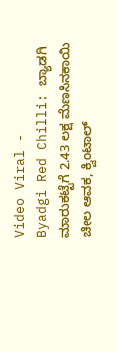Video Viral -
Byadgi Red Chilli: ಬ್ಯಾಡಗಿ ಮಾರುಕಟ್ಟೆಗೆ 2.43 ಲಕ್ಷ ಮೆಣಸಿನಕಾಯಿ ಚೀಲ ಆವಕ, ಕ್ವಿಂಟಾಲ್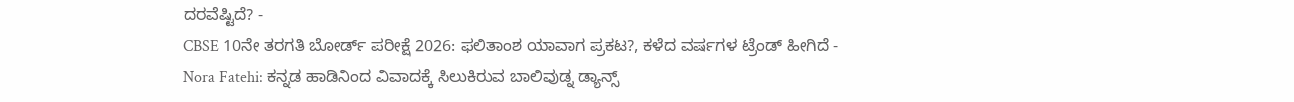ದರವೆಷ್ಟಿದೆ? -
CBSE 10ನೇ ತರಗತಿ ಬೋರ್ಡ್ ಪರೀಕ್ಷೆ 2026: ಫಲಿತಾಂಶ ಯಾವಾಗ ಪ್ರಕಟ?, ಕಳೆದ ವರ್ಷಗಳ ಟ್ರೆಂಡ್ ಹೀಗಿದೆ -
Nora Fatehi: ಕನ್ನಡ ಹಾಡಿನಿಂದ ವಿವಾದಕ್ಕೆ ಸಿಲುಕಿರುವ ಬಾಲಿವುಡ್ನ ಡ್ಯಾನ್ಸ್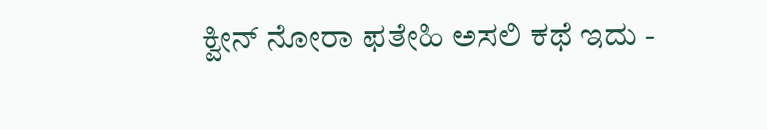ಕ್ವೀನ್ ನೋರಾ ಫತೇಹಿ ಅಸಲಿ ಕಥೆ ಇದು -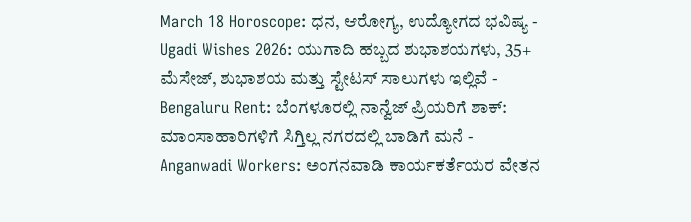March 18 Horoscope: ಧನ, ಆರೋಗ್ಯ, ಉದ್ಯೋಗದ ಭವಿಷ್ಯ -
Ugadi Wishes 2026: ಯುಗಾದಿ ಹಬ್ಬದ ಶುಭಾಶಯಗಳು, 35+ ಮೆಸೇಜ್, ಶುಭಾಶಯ ಮತ್ತು ಸ್ಟೇಟಸ್ ಸಾಲುಗಳು ಇಲ್ಲಿವೆ -
Bengaluru Rent: ಬೆಂಗಳೂರಲ್ಲಿ ನಾನ್ವೆಜ್ ಪ್ರಿಯರಿಗೆ ಶಾಕ್: ಮಾಂಸಾಹಾರಿಗಳಿಗೆ ಸಿಗ್ತಿಲ್ಲ ನಗರದಲ್ಲಿ ಬಾಡಿಗೆ ಮನೆ -
Anganwadi Workers: ಅಂಗನವಾಡಿ ಕಾರ್ಯಕರ್ತೆಯರ ವೇತನ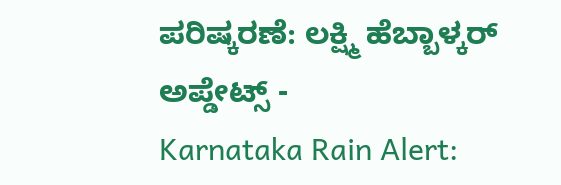ಪರಿಷ್ಕರಣೆ: ಲಕ್ಷ್ಮಿ ಹೆಬ್ಬಾಳ್ಕರ್ ಅಪ್ಡೇಟ್ಸ್ -
Karnataka Rain Alert: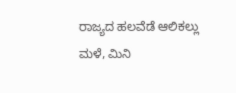ರಾಜ್ಯದ ಹಲವೆಡೆ ಆಲಿಕಲ್ಲು ಮಳೆ, ಮಿನಿ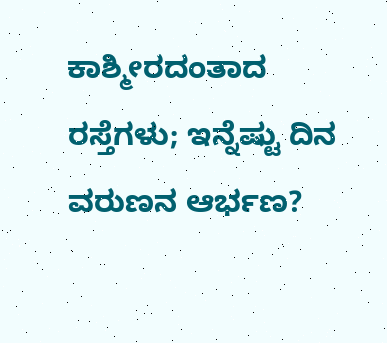ಕಾಶ್ಮೀರದಂತಾದ ರಸ್ತೆಗಳು; ಇನ್ನೆಷ್ಟು ದಿನ ವರುಣನ ಆರ್ಭಣ?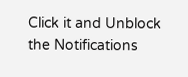Click it and Unblock the Notifications